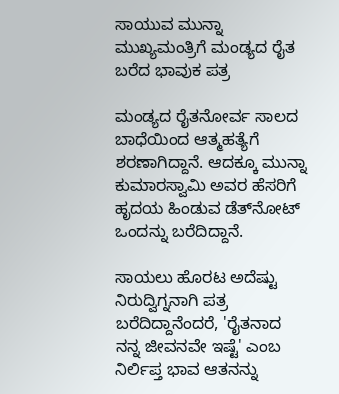ಸಾಯುವ ಮುನ್ನಾ ಮುಖ್ಯಮಂತ್ರಿಗೆ ಮಂಡ್ಯದ ರೈತ ಬರೆದ ಭಾವುಕ ಪತ್ರ

ಮಂಡ್ಯದ ರೈತನೋರ್ವ ಸಾಲದ ಬಾಧೆಯಿಂದ ಆತ್ಮಹತ್ಯೆಗೆ ಶರಣಾಗಿದ್ದಾನೆ. ಆದಕ್ಕೂ ಮುನ್ನಾ ಕುಮಾರಸ್ವಾಮಿ ಅವರ ಹೆಸರಿಗೆ ಹೃದಯ ಹಿಂಡುವ ಡೆತ್‌ನೋಟ್ ಒಂದನ್ನು ಬರೆದಿದ್ದಾನೆ.

ಸಾಯಲು ಹೊರಟ ಅದೆಷ್ಟು ನಿರುದ್ವಿಗ್ನನಾಗಿ ಪತ್ರ ಬರೆದಿದ್ದಾನೆಂದರೆ, 'ರೈತನಾದ ನನ್ನ ಜೀವನವೇ ಇಷ್ಟೆ' ಎಂಬ ನಿರ್ಲಿಪ್ತ ಭಾವ ಆತನನ್ನು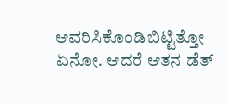ಆವರಿಸಿಕೊಂಡಿಬಿಟ್ಟಿತ್ತೋ ಏನೋ. ಆದರೆ ಆತನ ಡೆತ್‌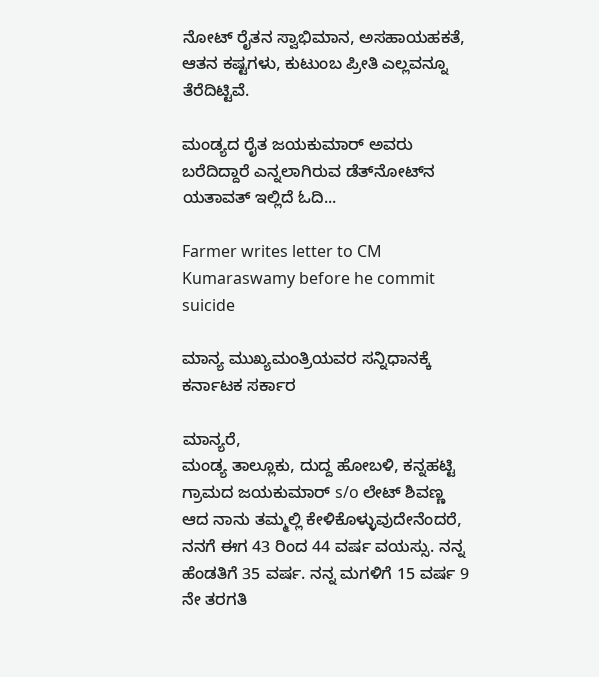ನೋಟ್‌ ರೈತನ ಸ್ವಾಭಿಮಾನ, ಅಸಹಾಯಹಕತೆ, ಆತನ ಕಷ್ಟಗಳು, ಕುಟುಂಬ ಪ್ರೀತಿ ಎಲ್ಲವನ್ನೂ ತೆರೆದಿಟ್ಟಿವೆ.

ಮಂಡ್ಯದ ರೈತ ಜಯಕುಮಾರ್ ಅವರು ಬರೆದಿದ್ದಾರೆ ಎನ್ನಲಾಗಿರುವ ಡೆತ್‌ನೋಟ್‌ನ ಯತಾವತ್‌ ಇಲ್ಲಿದೆ ಓದಿ...

Farmer writes letter to CM Kumaraswamy before he commit suicide

ಮಾನ್ಯ ಮುಖ್ಯಮಂತ್ರಿಯವರ ಸನ್ನಿಧಾನಕ್ಕೆ
ಕರ್ನಾಟಕ ಸರ್ಕಾರ

ಮಾನ್ಯರೆ,
ಮಂಡ್ಯ ತಾಲ್ಲೂಕು, ದುದ್ದ ಹೋಬಳಿ, ಕನ್ನಹಟ್ಟಿ ಗ್ರಾಮದ ಜಯಕುಮಾರ್‌ s/o ಲೇಟ್ ಶಿವಣ್ಣ ಆದ ನಾನು ತಮ್ಮಲ್ಲಿ ಕೇಳಿಕೊಳ್ಳುವುದೇನೆಂದರೆ, ನನಗೆ ಈಗ 43 ರಿಂದ 44 ವರ್ಷ ವಯಸ್ಸು. ನನ್ನ ಹೆಂಡತಿಗೆ 35 ವರ್ಷ. ನನ್ನ ಮಗಳಿಗೆ 15 ವರ್ಷ 9 ನೇ ತರಗತಿ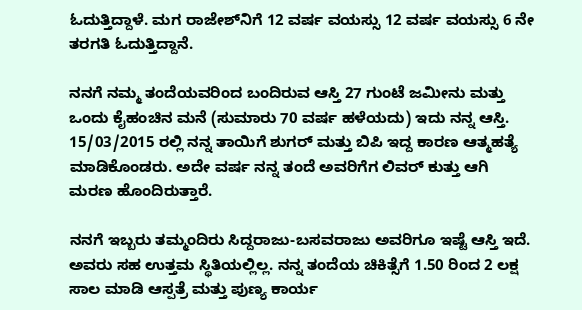ಓದುತ್ತಿದ್ದಾಳೆ. ಮಗ ರಾಜೇಶ್‌ನಿಗೆ 12 ವರ್ಷ ವಯಸ್ಸು 12 ವರ್ಷ ವಯಸ್ಸು 6 ನೇ ತರಗತಿ ಓದುತ್ತಿದ್ದಾನೆ.

ನನಗೆ ನಮ್ಮ ತಂದೆಯವರಿಂದ ಬಂದಿರುವ ಆಸ್ತಿ 27 ಗುಂಟೆ ಜಮೀನು ಮತ್ತು ಒಂದು ಕೈಹಂಚಿನ ಮನೆ (ಸುಮಾರು 70 ವರ್ಷ ಹಳೆಯದು) ಇದು ನನ್ನ ಆಸ್ತಿ. 15/03/2015 ರಲ್ಲಿ ನನ್ನ ತಾಯಿಗೆ ಶುಗರ್ ಮತ್ತು ಬಿಪಿ ಇದ್ದ ಕಾರಣ ಆತ್ಮಹತ್ಯೆ ಮಾಡಿಕೊಂಡರು. ಅದೇ ವರ್ಷ ನನ್ನ ತಂದೆ ಅವರಿಗೆಗ ಲಿವರ್ ಕುತ್ತು ಆಗಿ ಮರಣ ಹೊಂದಿರುತ್ತಾರೆ.

ನನಗೆ ಇಬ್ಬರು ತಮ್ಮಂದಿರು ಸಿದ್ದರಾಜು-ಬಸವರಾಜು ಅವರಿಗೂ ಇಷ್ಟೆ ಆಸ್ತಿ ಇದೆ. ಅವರು ಸಹ ಉತ್ತಮ ಸ್ಥಿತಿಯಲ್ಲಿಲ್ಲ. ನನ್ನ ತಂದೆಯ ಚಿಕಿತ್ಸೆಗೆ 1.50 ರಿಂದ 2 ಲಕ್ಷ ಸಾಲ ಮಾಡಿ ಆಸ್ಪತ್ರೆ ಮತ್ತು ಪುಣ್ಯ ಕಾರ್ಯ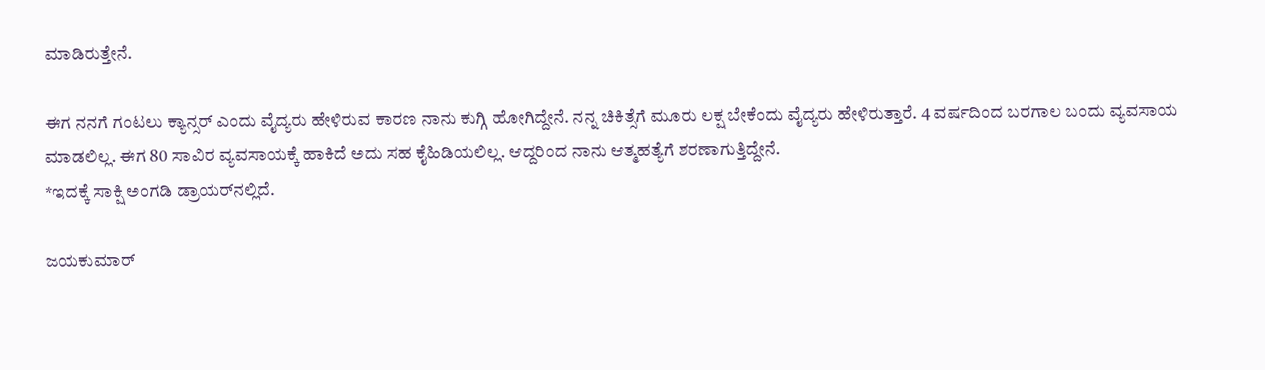ಮಾಡಿರುತ್ತೇನೆ.

ಈಗ ನನಗೆ ಗಂಟಲು ಕ್ಯಾನ್ಸರ್‌ ಎಂದು ವೈದ್ಯರು ಹೇಳಿರುವ ಕಾರಣ ನಾನು ಕುಗ್ಗಿ ಹೋಗಿದ್ದೇನೆ. ನನ್ನ ಚಿಕಿತ್ಸೆಗೆ ಮೂರು ಲಕ್ಷ ಬೇಕೆಂದು ವೈದ್ಯರು ಹೇಳಿರುತ್ತಾರೆ. 4 ವರ್ಷದಿಂದ ಬರಗಾಲ ಬಂದು ವ್ಯವಸಾಯ ಮಾಡಲಿಲ್ಲ. ಈಗ 80 ಸಾವಿರ ವ್ಯವಸಾಯಕ್ಕೆ ಹಾಕಿದೆ ಅದು ಸಹ ಕೈಹಿಡಿಯಲಿಲ್ಲ. ಆದ್ದರಿಂದ ನಾನು ಆತ್ಮಹತ್ಯೆಗೆ ಶರಣಾಗುತ್ತಿದ್ದೇನೆ.
*ಇದಕ್ಕೆ ಸಾಕ್ಷಿ ಅಂಗಡಿ ಡ್ರಾಯರ್‌ನಲ್ಲಿದೆ.

ಜಯಕುಮಾರ್‌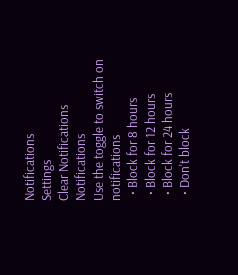Notifications
Settings
Clear Notifications
Notifications
Use the toggle to switch on notifications
  • Block for 8 hours
  • Block for 12 hours
  • Block for 24 hours
  • Don't block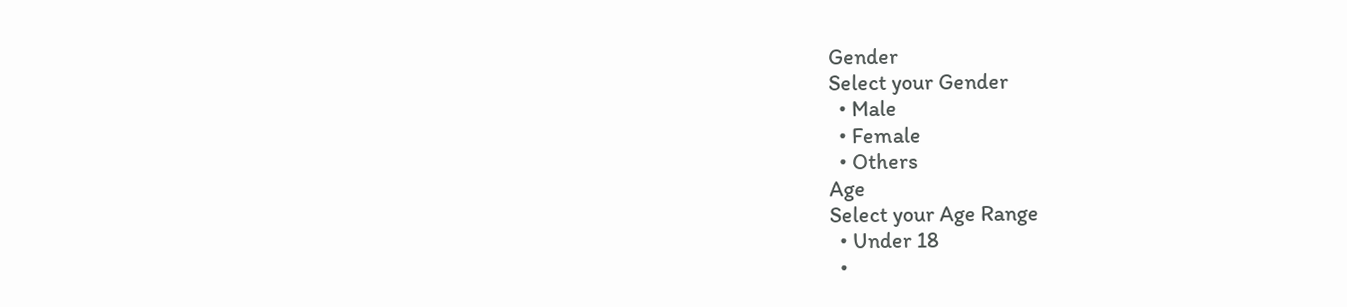Gender
Select your Gender
  • Male
  • Female
  • Others
Age
Select your Age Range
  • Under 18
  •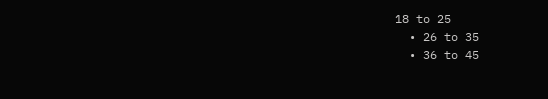18 to 25
  • 26 to 35
  • 36 to 45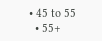• 45 to 55
  • 55+